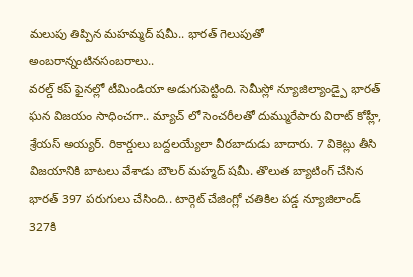మలుపు తిప్పిన మహమ్మద్ షమీ.. భారత్ గెలుపుతో అంబరాన్నంటినసంబరాలు..
వరల్డ్ కప్ ఫైనల్లో టీమిండియా అడుగుపెట్టింది. సెమీస్లో న్యూజిల్యాండ్పై భారత్ ఘన విజయం సాధించగా.. మ్యాచ్ లో సెంచరీలతో దుమ్మురేపారు విరాట్ కోహ్లీ, శ్రేయస్ అయ్యర్. రికార్డులు బద్దలయ్యేలా వీరబాదుడు బాదారు. 7 వికెట్లు తీసి విజయానికి బాటలు వేశాడు బౌలర్ మహ్మద్ షమీ. తొలుత బ్యాటింగ్ చేసిన భారత్ 397 పరుగులు చేసింది.. టార్గెట్ చేజింగ్లో చతికిల పడ్డ న్యూజిలాండ్ 327కి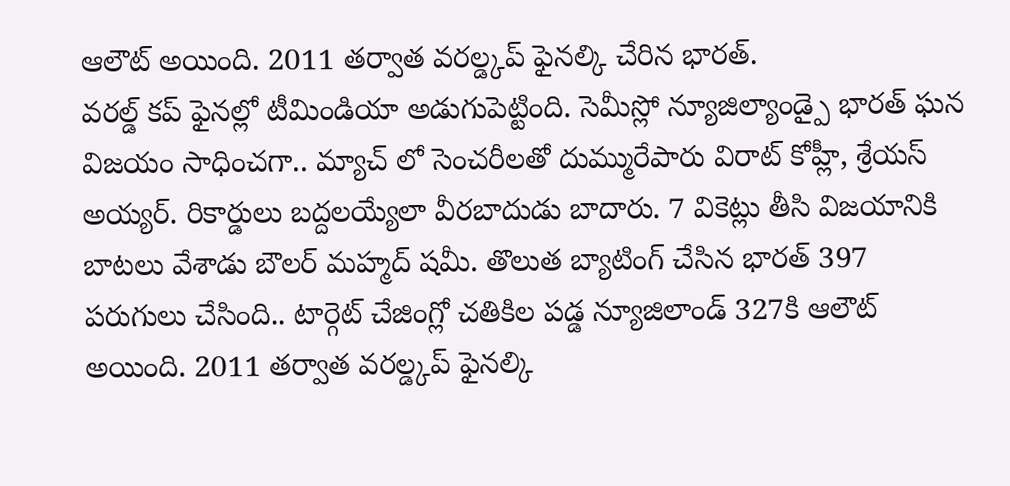ఆలౌట్ అయింది. 2011 తర్వాత వరల్డ్కప్ ఫైనల్కి చేరిన భారత్.
వరల్డ్ కప్ ఫైనల్లో టీమిండియా అడుగుపెట్టింది. సెమీస్లో న్యూజిల్యాండ్పై భారత్ ఘన విజయం సాధించగా.. మ్యాచ్ లో సెంచరీలతో దుమ్మురేపారు విరాట్ కోహ్లీ, శ్రేయస్ అయ్యర్. రికార్డులు బద్దలయ్యేలా వీరబాదుడు బాదారు. 7 వికెట్లు తీసి విజయానికి బాటలు వేశాడు బౌలర్ మహ్మద్ షమీ. తొలుత బ్యాటింగ్ చేసిన భారత్ 397 పరుగులు చేసింది.. టార్గెట్ చేజింగ్లో చతికిల పడ్డ న్యూజిలాండ్ 327కి ఆలౌట్ అయింది. 2011 తర్వాత వరల్డ్కప్ ఫైనల్కి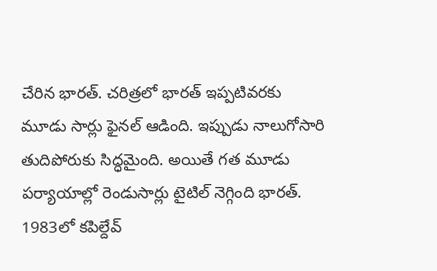చేరిన భారత్. చరిత్రలో భారత్ ఇప్పటివరకు మూడు సార్లు ఫైనల్ ఆడింది. ఇప్పుడు నాలుగోసారి తుదిపోరుకు సిద్ధమైంది. అయితే గత మూడు పర్యాయాల్లో రెండుసార్లు టైటిల్ నెగ్గింది భారత్. 1983లో కపిల్దేవ్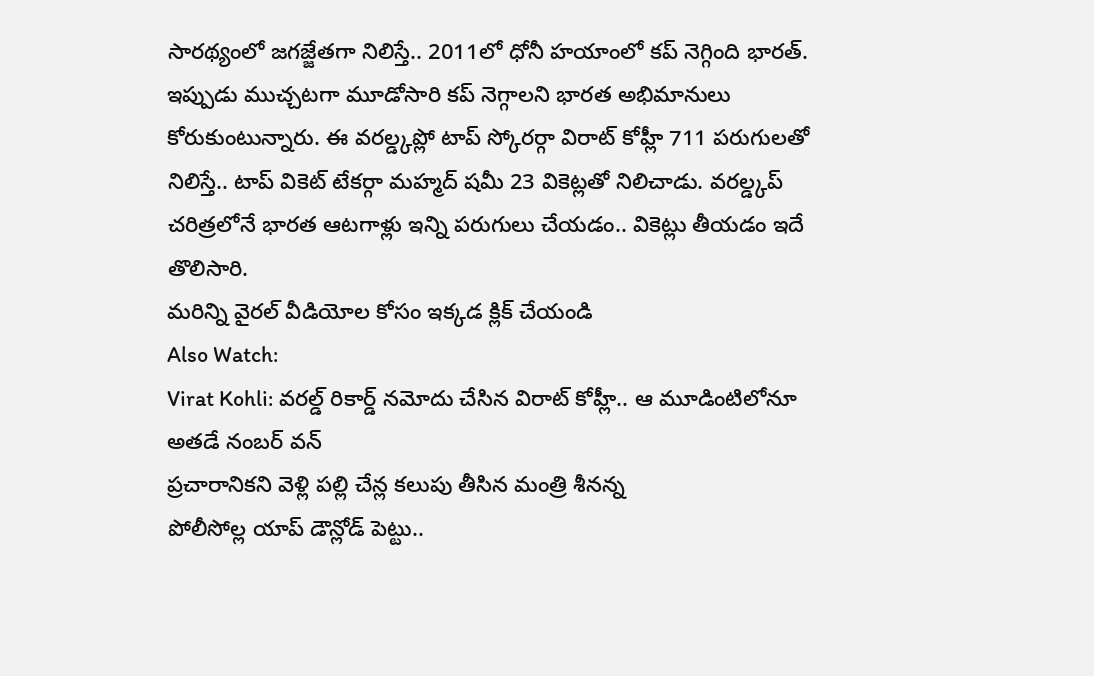సారథ్యంలో జగజ్జేతగా నిలిస్తే.. 2011లో ధోనీ హయాంలో కప్ నెగ్గింది భారత్. ఇప్పుడు ముచ్చటగా మూడోసారి కప్ నెగ్గాలని భారత అభిమానులు కోరుకుంటున్నారు. ఈ వరల్డ్కప్లో టాప్ స్కోరర్గా విరాట్ కోహ్లీ 711 పరుగులతో నిలిస్తే.. టాప్ వికెట్ టేకర్గా మహ్మద్ షమీ 23 వికెట్లతో నిలిచాడు. వరల్డ్కప్ చరిత్రలోనే భారత ఆటగాళ్లు ఇన్ని పరుగులు చేయడం.. వికెట్లు తీయడం ఇదే తొలిసారి.
మరిన్ని వైరల్ వీడియోల కోసం ఇక్కడ క్లిక్ చేయండి
Also Watch:
Virat Kohli: వరల్డ్ రికార్డ్ నమోదు చేసిన విరాట్ కోహ్లీ.. ఆ మూడింటిలోనూ అతడే నంబర్ వన్
ప్రచారానికని వెళ్లి పల్లి చేన్ల కలుపు తీసిన మంత్రి శీనన్న
పోలీసోల్ల యాప్ డౌన్లోడ్ పెట్టు..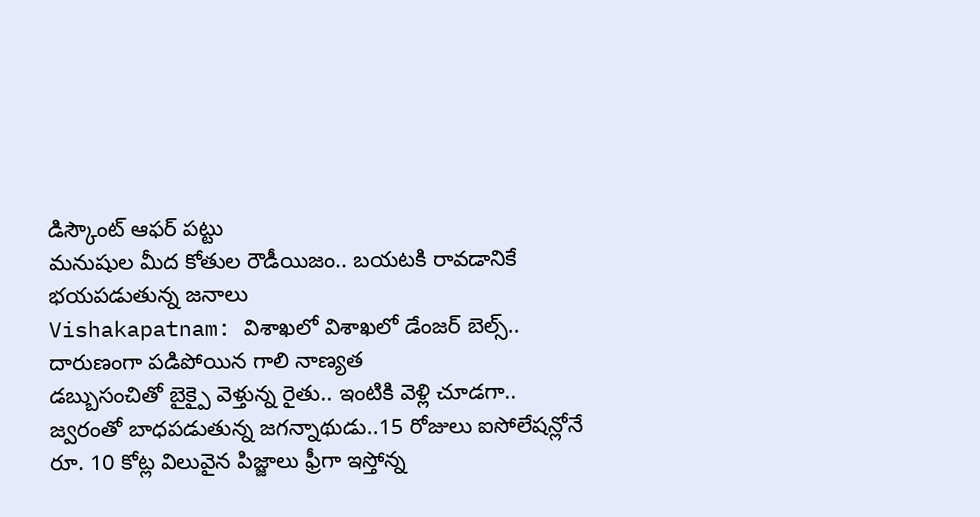డిస్కౌంట్ ఆఫర్ పట్టు
మనుషుల మీద కోతుల రౌడీయిజం.. బయటకి రావడానికే భయపడుతున్న జనాలు
Vishakapatnam: విశాఖలో విశాఖలో డేంజర్ బెల్స్.. దారుణంగా పడిపోయిన గాలి నాణ్యత
డబ్బుసంచితో బైక్పై వెళ్తున్న రైతు.. ఇంటికి వెళ్లి చూడగా..
జ్వరంతో బాధపడుతున్న జగన్నాథుడు..15 రోజులు ఐసోలేషన్లోనే
రూ. 10 కోట్ల విలువైన పిజ్జాలు ఫ్రీగా ఇస్తోన్న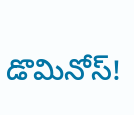డొమినోస్!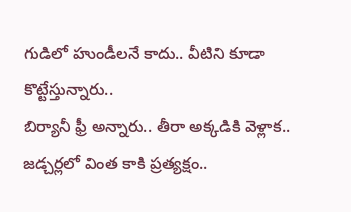గుడిలో హుండీలనే కాదు.. వీటిని కూడా కొట్టేస్తున్నారు..
బిర్యానీ ఫ్రీ అన్నారు.. తీరా అక్కడికి వెళ్లాక..
జడ్చర్లలో వింత కాకి ప్రత్యక్షం..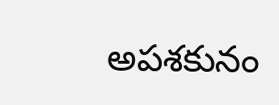అపశకునం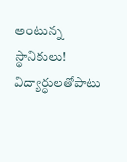అంటున్న స్థానికులు!
విద్యార్ధులతోపాటు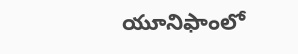యూనిఫాంలో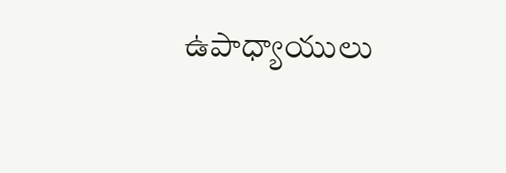ఉపాధ్యాయులు